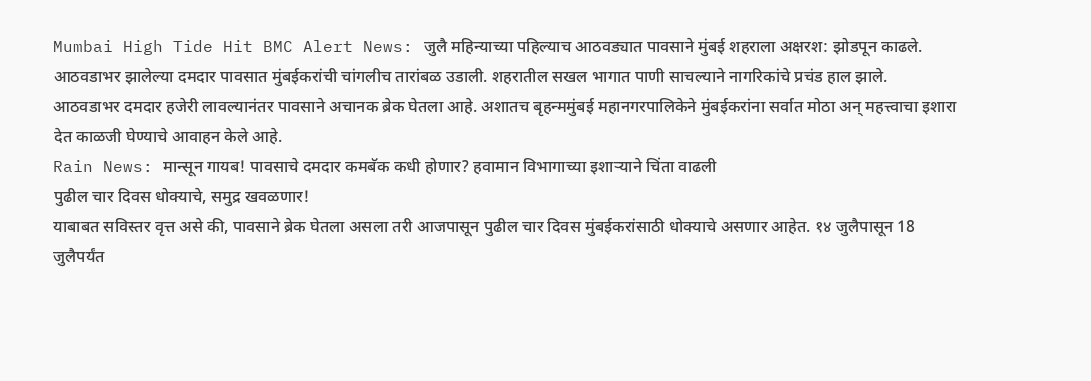Mumbai High Tide Hit BMC Alert News: जुलै महिन्याच्या पहिल्याच आठवड्यात पावसाने मुंबई शहराला अक्षरश: झोडपून काढले. आठवडाभर झालेल्या दमदार पावसात मुंबईकरांची चांगलीच तारांबळ उडाली. शहरातील सखल भागात पाणी साचल्याने नागरिकांचे प्रचंड हाल झाले. आठवडाभर दमदार हजेरी लावल्यानंतर पावसाने अचानक ब्रेक घेतला आहे. अशातच बृहन्ममुंबई महानगरपालिकेने मुंबईकरांना सर्वात मोठा अन् महत्त्वाचा इशारा देत काळजी घेण्याचे आवाहन केले आहे.
Rain News: मान्सून गायब! पावसाचे दमदार कमबॅक कधी होणार? हवामान विभागाच्या इशाऱ्याने चिंता वाढली
पुढील चार दिवस धोक्याचे, समुद्र खवळणार!
याबाबत सविस्तर वृत्त असे की, पावसाने ब्रेक घेतला असला तरी आजपासून पुढील चार दिवस मुंबईकरांसाठी धोक्याचे असणार आहेत. १४ जुलैपासून 18 जुलैपर्यंत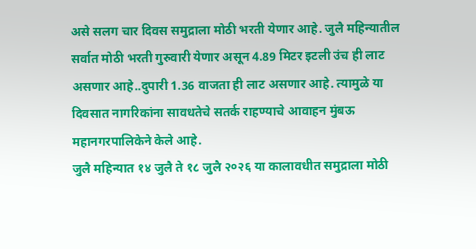असे सलग चार दिवस समुद्राला मोठी भरती येणार आहे. जुलै महिन्यातील सर्वात मोठी भरती गुरुवारी येणार असून 4.89 मिटर इटली उंच ही लाट असणार आहे..दुपारी 1.36 वाजता ही लाट असणार आहे. त्यामुळे या दिवसात नागरिकांना सावधतेचे सतर्क राहण्याचे आवाहन मुंबऊ महानगरपालिकेने केले आहे.
जुलै महिन्यात १४ जुलै ते १८ जुलै २०२६ या कालावधीत समुद्राला मोठी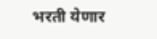भरती येणार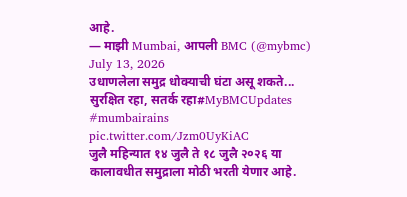आहे.
— माझी Mumbai, आपली BMC (@mybmc) July 13, 2026
उधाणलेला समुद्र धोक्याची घंटा असू शकते...
सुरक्षित रहा, सतर्क रहा#MyBMCUpdates #mumbairains pic.twitter.com/Jzm0UyKiAC
जुलै महिन्यात १४ जुलै ते १८ जुलै २०२६ या कालावधीत समुद्राला मोठी भरती येणार आहे.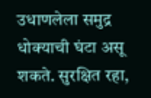उधाणलेला समुद्र धोक्याची घंटा असू शकते. सुरक्षित रहा,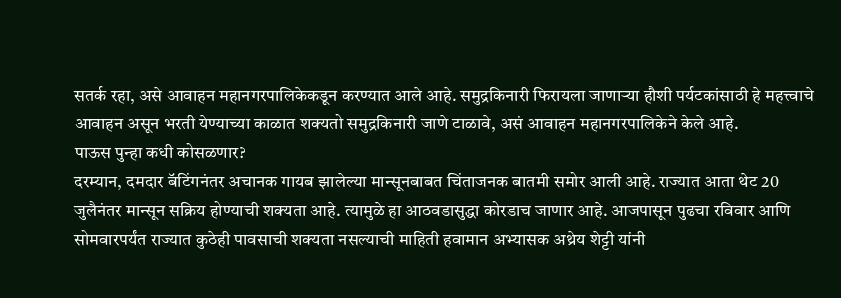सतर्क रहा, असे आवाहन महानगरपालिकेकडून करण्यात आले आहे. समुद्रकिनारी फिरायला जाणाऱ्या हौशी पर्यटकांसाठी हे महत्त्वाचे आवाहन असून भरती येण्याच्या काळात शक्यतो समुद्रकिनारी जाणे टाळावे, असं आवाहन महानगरपालिकेने केले आहे.
पाऊस पुन्हा कधी कोसळणार?
दरम्यान, दमदार बॅटिंगनंतर अचानक गायब झालेल्या मान्सूनबाबत चिंताजनक बातमी समोर आली आहे. राज्यात आता थेट 20 जुलैनंतर मान्सून सक्रिय होण्याची शक्यता आहे. त्यामुळे हा आठवडासुद्धा कोरडाच जाणार आहे. आजपासून पुढचा रविवार आणि सोमवारपर्यंत राज्यात कुठेही पावसाची शक्यता नसल्याची माहिती हवामान अभ्यासक अथ्रेय शेट्टी यांनी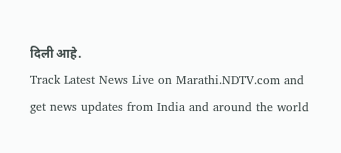दिली आहे.
Track Latest News Live on Marathi.NDTV.com and get news updates from India and around the world